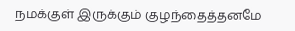நமக்குள் இருக்கும் குழந்தைத்தனமே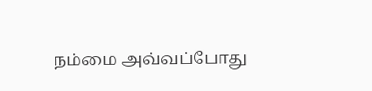நம்மை அவ்வப்போது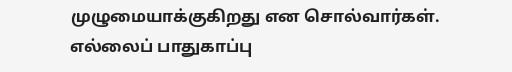முழுமையாக்குகிறது என சொல்வார்கள். எல்லைப் பாதுகாப்பு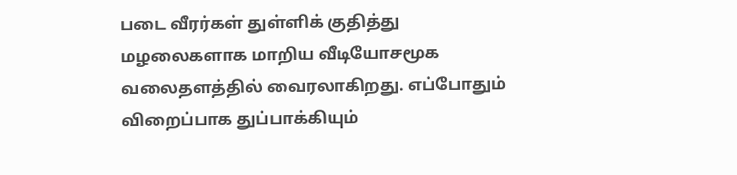படை வீரர்கள் துள்ளிக் குதித்து மழலைகளாக மாறிய வீடியோசமூக வலைதளத்தில் வைரலாகிறது. எப்போதும் விறைப்பாக துப்பாக்கியும்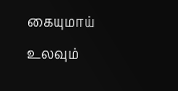கையுமாய் உலவும்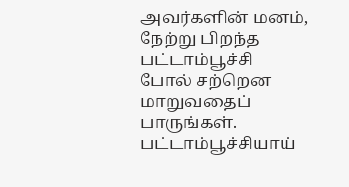அவர்களின் மனம், நேற்று பிறந்த பட்டாம்பூச்சி போல் சற்றென மாறுவதைப் பாருங்கள்.
பட்டாம்பூச்சியாய்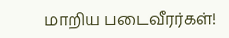மாறிய படைவீரர்கள்!